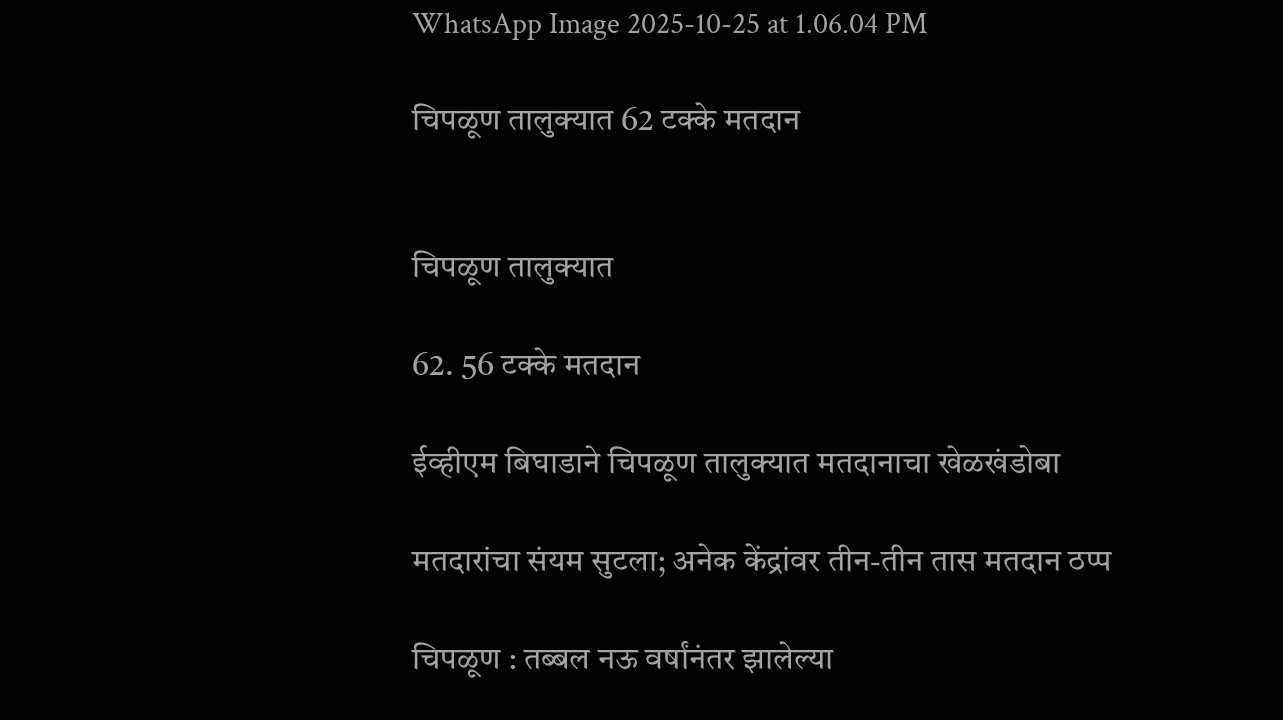WhatsApp Image 2025-10-25 at 1.06.04 PM

चिपळूण तालुक्यात 62 टक्के मतदान


चिपळूण तालुक्यात

62. 56 टक्के मतदान

ईव्हीएम बिघाडाने चिपळूण तालुक्यात मतदानाचा खेळखंडोबा

मतदारांचा संयम सुटला; अनेक केंद्रांवर तीन-तीन तास मतदान ठप्प

चिपळूण : तब्बल नऊ वर्षांनंतर झालेल्या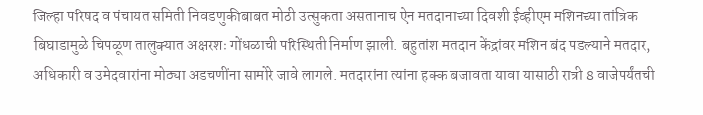जिल्हा परिषद व पंचायत समिती निवडणुकीबाबत मोठी उत्सुकता असतानाच ऐन मतदानाच्या दिवशी ईव्हीएम मशिनच्या तांत्रिक बिघाडामुळे चिपळूण तालुक्यात अक्षरशः गोंधळाची परिस्थिती निर्माण झाली. बहुतांश मतदान केंद्रांवर मशिन बंद पडल्याने मतदार, अधिकारी व उमेदवारांना मोठ्या अडचणींना सामोरे जावे लागले. मतदारांना त्यांना हक्क बजावता यावा यासाठी रात्री 8 वाजेपर्यंतची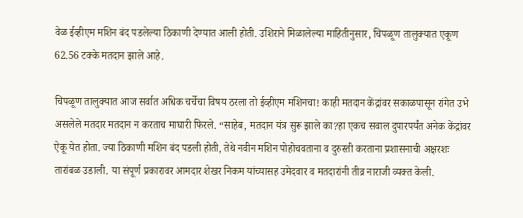वेळ ईव्हीएम मशिन बंद पडलेल्या ठिकाणी देण्यात आली होती. उशिराने मिळालेल्या माहितीनुसार, चिपळूण तालुक्यात एकूण 62.56 टक्के मतदान झाले आहे.

चिपळूण तालुक्यात आज सर्वात अधिक चर्चेचा विषय ठरला तो ईव्हीएम मशिनचा! काही मतदान केंद्रांवर सकाळपासून रांगेत उभे असलेले मतदार मतदान न करताच माघारी फिरले. “साहेब, मतदान यंत्र सुरू झाले का?हा एकच सवाल दुपारपर्यंत अनेक केंद्रांवर ऐकू येत होता. ज्या ठिकाणी मशिन बंद पडली होती, तेथे नवीन मशिन पोहोचवताना व दुरुस्ती करताना प्रशासनाची अक्षरशः तारांबळ उडाली. या संपूर्ण प्रकारावर आमदार शेखर निकम यांच्यासह उमेदवार व मतदारांनी तीव्र नाराजी व्यक्त केली.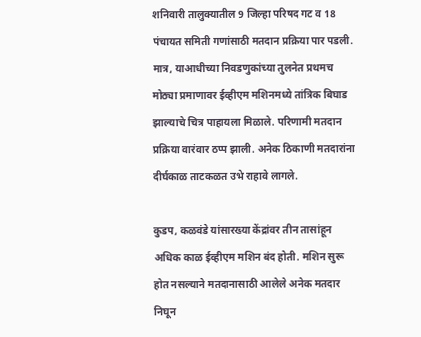शनिवारी तालुक्यातील 9 जिल्हा परिषद गट व 18 पंचायत समिती गणांसाठी मतदान प्रक्रिया पार पडली. मात्र, याआधीच्या निवडणुकांच्या तुलनेत प्रथमच मोठ्या प्रमाणावर ईव्हीएम मशिनमध्ये तांत्रिक बिघाड झाल्याचे चित्र पाहायला मिळाले. परिणामी मतदान प्रक्रिया वारंवार ठप्प झाली. अनेक ठिकाणी मतदारांना दीर्घकाळ ताटकळत उभे राहावे लागले.

कुडप, कळवंडे यांसारख्या केंद्रांवर तीन तासांहून अधिक काळ ईव्हीएम मशिन बंद होती. मशिन सुरू होत नसल्याने मतदानासाठी आलेले अनेक मतदार निघून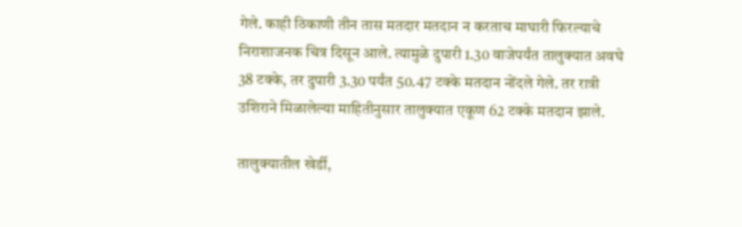गेले. काही ठिकाणी तीन तास मतदार मतदान न करताच माघारी फिरल्याचे निराशाजनक चित्र दिसून आले. त्यामुळे दुपारी 1.30 वाजेपर्यंत तालुक्यात अवघे 38 टक्के, तर दुपारी 3.30 पर्यंत 50.47 टक्के मतदान नोंदले गेले. तर रात्री उशिराने मिळालेल्या माहितीनुसार तालुक्यात एकूण 62 टक्के मतदान झाले.

तालुक्यातील खेर्डी,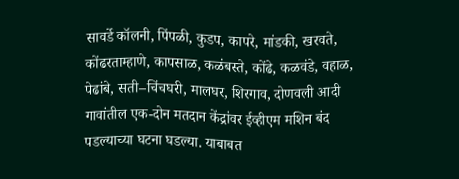सावर्डे कॉलनी, पिंपळी, कुडप, कापरे, मांडकी, खरवते, कोंढरताम्हाणे, कापसाळ, कळंबस्ते, कोंढे, कळवंडे, वहाळ, पेढांबे, सती–चिंचघरी, मालघर, शिरगाव, दोणवली आदी गावांतील एक-दोन मतदान केंद्रांवर ईव्हीएम मशिन बंद पडल्याच्या घटना घडल्या. याबाबत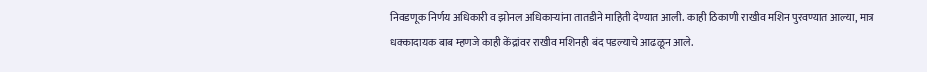निवडणूक निर्णय अधिकारी व झोनल अधिकाऱ्यांना तातडीने माहिती देण्यात आली. काही ठिकाणी राखीव मशिन पुरवण्यात आल्या, मात्र धक्कादायक बाब म्हणजे काही केंद्रांवर राखीव मशिनही बंद पडल्याचे आढळून आले.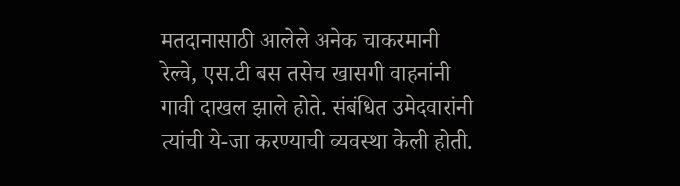मतदानासाठी आलेले अनेक चाकरमानी रेल्वे, एस.टी बस तसेच खासगी वाहनांनी गावी दाखल झाले होते. संबंधित उमेदवारांनी त्यांची ये-जा करण्याची व्यवस्था केली होती.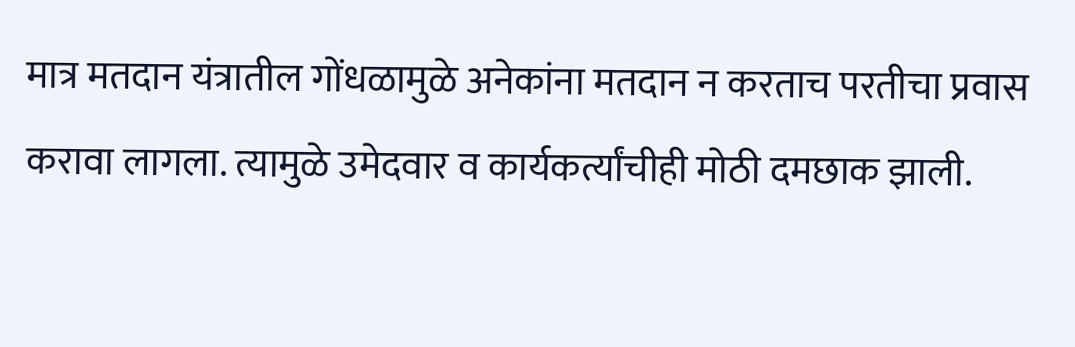मात्र मतदान यंत्रातील गोंधळामुळे अनेकांना मतदान न करताच परतीचा प्रवास करावा लागला. त्यामुळे उमेदवार व कार्यकर्त्यांचीही मोठी दमछाक झाली.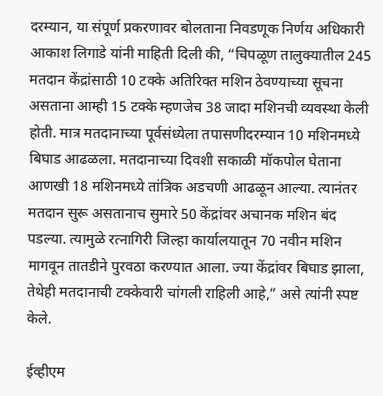दरम्यान, या संपूर्ण प्रकरणावर बोलताना निवडणूक निर्णय अधिकारी आकाश लिगाडे यांनी माहिती दिली की, “चिपळूण तालुक्यातील 245 मतदान केंद्रांसाठी 10 टक्के अतिरिक्त मशिन ठेवण्याच्या सूचना असताना आम्ही 15 टक्के म्हणजेच 38 जादा मशिनची व्यवस्था केली होती. मात्र मतदानाच्या पूर्वसंध्येला तपासणीदरम्यान 10 मशिनमध्ये बिघाड आढळला. मतदानाच्या दिवशी सकाळी मॉकपोल घेताना आणखी 18 मशिनमध्ये तांत्रिक अडचणी आढळून आल्या. त्यानंतर मतदान सुरू असतानाच सुमारे 50 केंद्रांवर अचानक मशिन बंद पडल्या. त्यामुळे रत्नागिरी जिल्हा कार्यालयातून 70 नवीन मशिन मागवून तातडीने पुरवठा करण्यात आला. ज्या केंद्रांवर बिघाड झाला, तेथेही मतदानाची टक्केवारी चांगली राहिली आहे,” असे त्यांनी स्पष्ट केले.

ईव्हीएम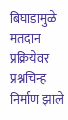बिघाडामुळे मतदान प्रक्रियेवर प्रश्नचिन्ह निर्माण झाले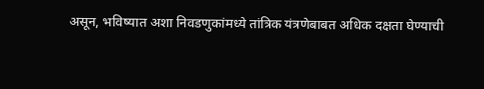असून, भविष्यात अशा निवडणुकांमध्ये तांत्रिक यंत्रणेबाबत अधिक दक्षता घेण्याची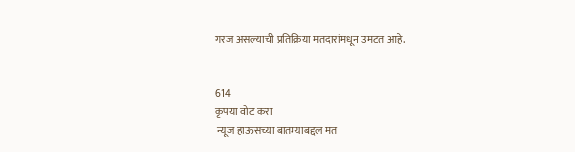गरज असल्याची प्रतिक्रिया मतदारांमधून उमटत आहे.


614
कृपया वोट करा
 न्यूज हाऊसच्या बातम्याबद्दल मत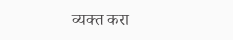व्यक्त करा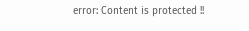error: Content is protected !!